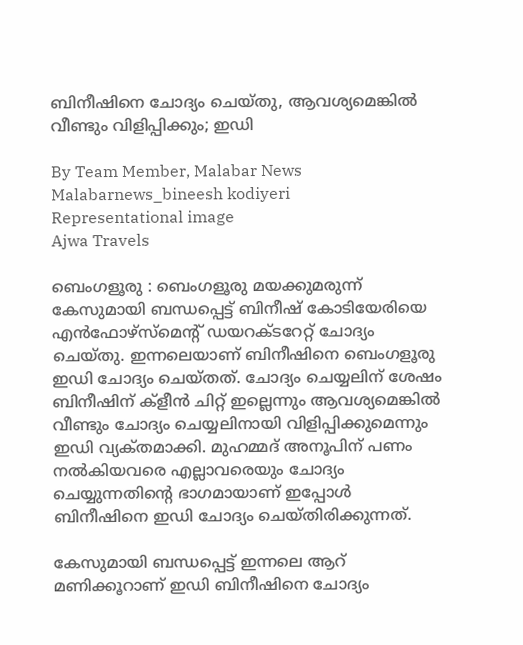ബിനീഷിനെ ചോദ്യം ചെയ്‌തു, ആവശ്യമെങ്കില്‍ വീണ്ടും വിളിപ്പിക്കും; ഇഡി

By Team Member, Malabar News
Malabarnews_bineesh kodiyeri
Representational image
Ajwa Travels

ബെംഗളൂരു : ബെംഗളൂരു മയക്കുമരുന്ന് കേസുമായി ബന്ധപ്പെട്ട് ബിനീഷ് കോടിയേരിയെ എൻഫോഴ്‌സ്‌മെന്റ്‌ ഡയറക്‌ടറേറ്റ് ചോദ്യം ചെയ്‌തു. ഇന്നലെയാണ് ബിനീഷിനെ ബെംഗളൂരു ഇഡി ചോദ്യം ചെയ്‌തത്. ചോദ്യം ചെയ്യലിന് ശേഷം ബിനീഷിന് ക്ളീന്‍ ചിറ്റ് ഇല്ലെന്നും ആവശ്യമെങ്കില്‍ വീണ്ടും ചോദ്യം ചെയ്യലിനായി വിളിപ്പിക്കുമെന്നും ഇഡി വ്യക്‌തമാക്കി. മുഹമ്മദ് അനൂപിന് പണം നല്‍കിയവരെ എല്ലാവരെയും ചോദ്യം ചെയ്യുന്നതിന്റെ ഭാഗമായാണ് ഇപ്പോള്‍ ബിനീഷിനെ ഇഡി ചോദ്യം ചെയ്‌തിരിക്കുന്നത്.

കേസുമായി ബന്ധപ്പെട്ട് ഇന്നലെ ആറ് മണിക്കൂറാണ് ഇഡി ബിനീഷിനെ ചോദ്യം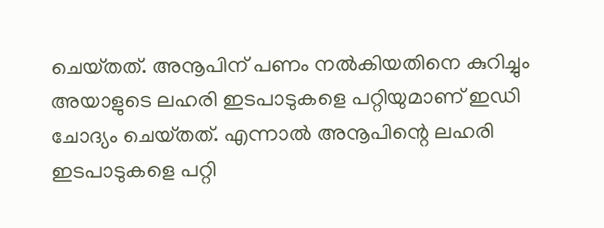ചെയ്‌തത്. അനൂപിന് പണം നല്‍കിയതിനെ കുറിച്ചും അയാളുടെ ലഹരി ഇടപാടുകളെ പറ്റിയുമാണ് ഇഡി ചോദ്യം ചെയ്‌തത്. എന്നാല്‍ അനൂപിന്റെ ലഹരി ഇടപാടുകളെ പറ്റി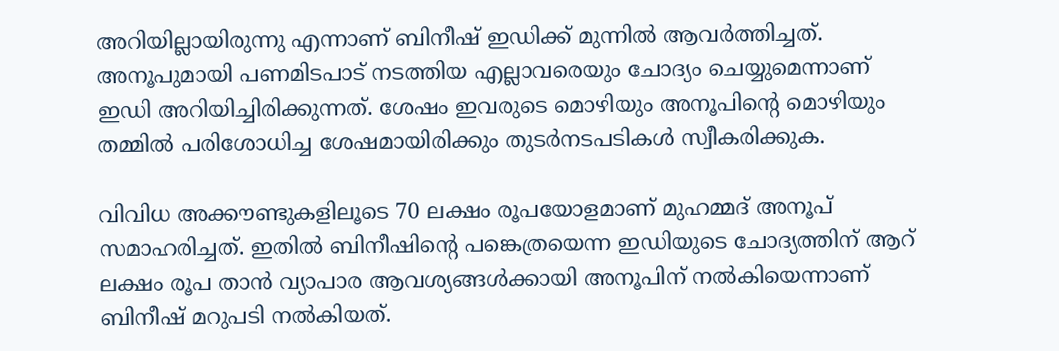അറിയില്ലായിരുന്നു എന്നാണ് ബിനീഷ് ഇഡിക്ക് മുന്നില്‍ ആവര്‍ത്തിച്ചത്. അനൂപുമായി പണമിടപാട് നടത്തിയ എല്ലാവരെയും ചോദ്യം ചെയ്യുമെന്നാണ് ഇഡി അറിയിച്ചിരിക്കുന്നത്. ശേഷം ഇവരുടെ മൊഴിയും അനൂപിന്റെ മൊഴിയും തമ്മില്‍ പരിശോധിച്ച ശേഷമായിരിക്കും തുടര്‍നടപടികള്‍ സ്വീകരിക്കുക.

വിവിധ അക്കൗണ്ടുകളിലൂടെ 70 ലക്ഷം രൂപയോളമാണ് മുഹമ്മദ് അനൂപ് സമാഹരിച്ചത്. ഇതില്‍ ബിനീഷിന്റെ പങ്കെത്രയെന്ന ഇഡിയുടെ ചോദ്യത്തിന് ആറ് ലക്ഷം രൂപ താന്‍ വ്യാപാര ആവശ്യങ്ങള്‍ക്കായി അനൂപിന് നല്‍കിയെന്നാണ് ബിനീഷ് മറുപടി നല്‍കിയത്.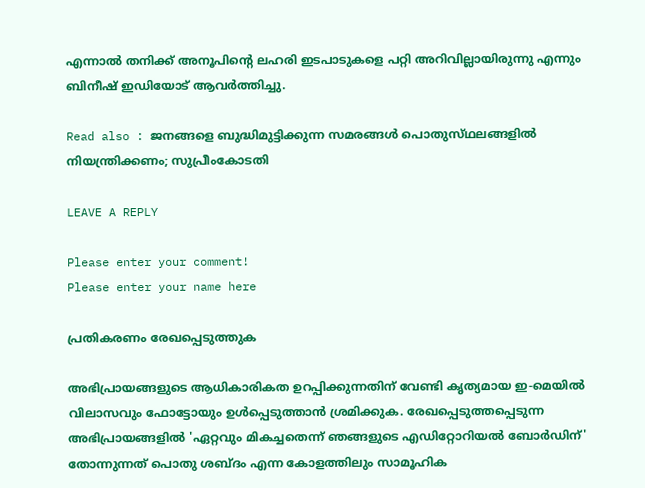എന്നാല്‍ തനിക്ക് അനൂപിന്റെ ലഹരി ഇടപാടുകളെ പറ്റി അറിവില്ലായിരുന്നു എന്നും ബിനീഷ് ഇഡിയോട് ആവര്‍ത്തിച്ചു.

Read also : ജനങ്ങളെ ബുദ്ധിമുട്ടിക്കുന്ന സമരങ്ങള്‍ പൊതുസ്‌ഥലങ്ങളിൽ നിയന്ത്രിക്കണം; സുപ്രീംകോടതി

LEAVE A REPLY

Please enter your comment!
Please enter your name here

പ്രതികരണം രേഖപ്പെടുത്തുക

അഭിപ്രായങ്ങളുടെ ആധികാരികത ഉറപ്പിക്കുന്നതിന് വേണ്ടി കൃത്യമായ ഇ-മെയിൽ വിലാസവും ഫോട്ടോയും ഉൾപ്പെടുത്താൻ ശ്രമിക്കുക. രേഖപ്പെടുത്തപ്പെടുന്ന അഭിപ്രായങ്ങളിൽ 'ഏറ്റവും മികച്ചതെന്ന് ഞങ്ങളുടെ എഡിറ്റോറിയൽ ബോർഡിന്' തോന്നുന്നത് പൊതു ശബ്‌ദം എന്ന കോളത്തിലും സാമൂഹിക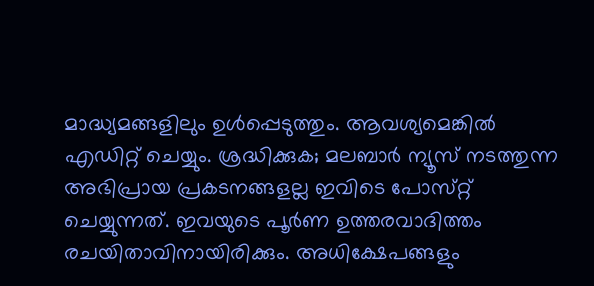മാദ്ധ്യമങ്ങളിലും ഉൾപ്പെടുത്തും. ആവശ്യമെങ്കിൽ എഡിറ്റ് ചെയ്യും. ശ്രദ്ധിക്കുക; മലബാർ ന്യൂസ് നടത്തുന്ന അഭിപ്രായ പ്രകടനങ്ങളല്ല ഇവിടെ പോസ്‌റ്റ് ചെയ്യുന്നത്. ഇവയുടെ പൂർണ ഉത്തരവാദിത്തം രചയിതാവിനായിരിക്കും. അധിക്ഷേപങ്ങളും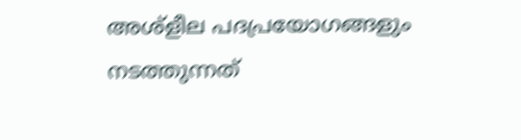അശ്‌ളീല പദപ്രയോഗങ്ങളും നടത്തുന്നത്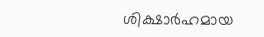ശിക്ഷാർഹമായ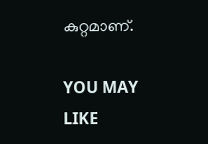കുറ്റമാണ്.

YOU MAY LIKE